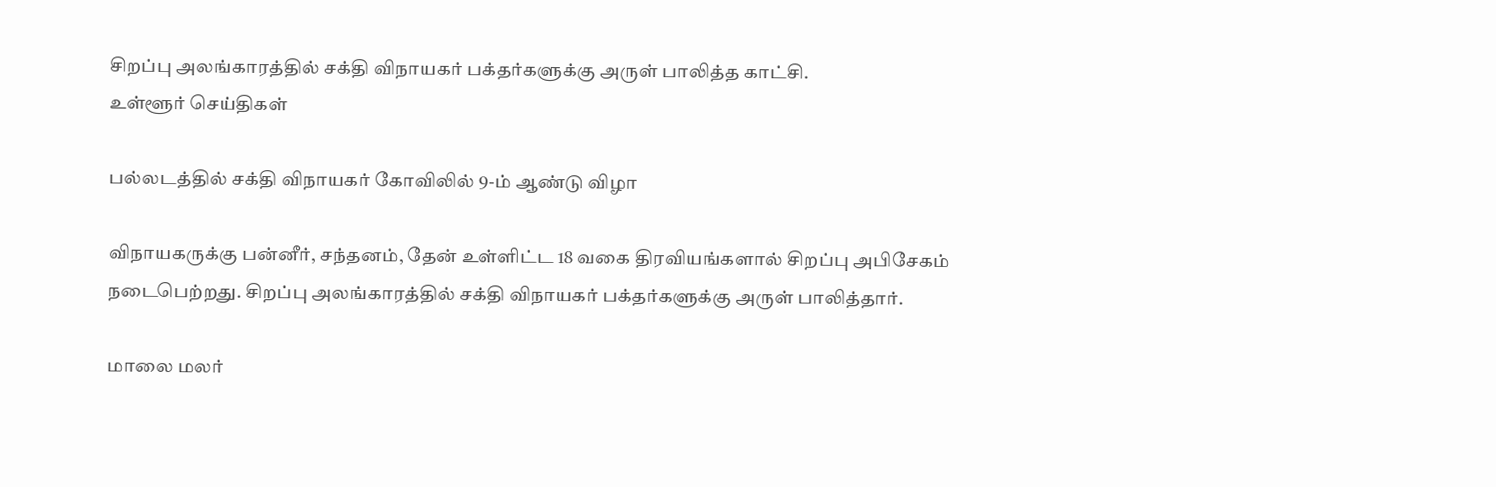சிறப்பு அலங்காரத்தில் சக்தி விநாயகர் பக்தர்களுக்கு அருள் பாலித்த காட்சி.
உள்ளூர் செய்திகள்

பல்லடத்தில் சக்தி விநாயகர் கோவிலில் 9-ம் ஆண்டு விழா

விநாயகருக்கு பன்னீர், சந்தனம், தேன் உள்ளிட்ட 18 வகை திரவியங்களால் சிறப்பு அபிசேகம் நடைபெற்றது. சிறப்பு அலங்காரத்தில் சக்தி விநாயகர் பக்தர்களுக்கு அருள் பாலித்தார்.

மாலை மலர்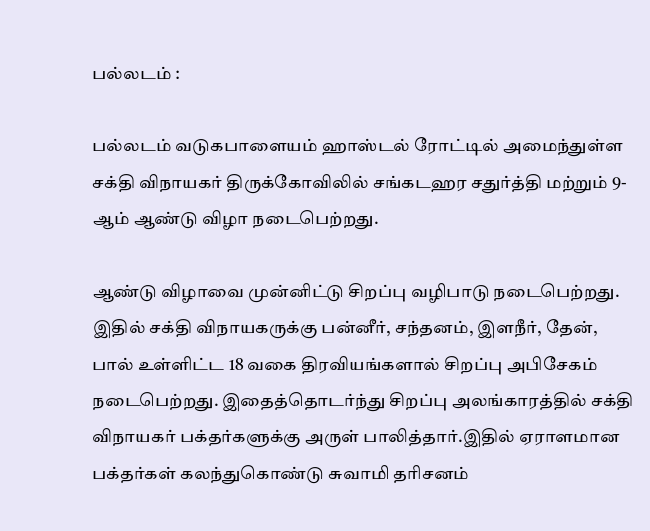பல்லடம் :

பல்லடம் வடுகபாளையம் ஹாஸ்டல் ரோட்டில் அமைந்துள்ள சக்தி விநாயகர் திருக்கோவிலில் சங்கடஹர சதுர்த்தி மற்றும் 9-ஆம் ஆண்டு விழா நடைபெற்றது.

ஆண்டு விழாவை முன்னிட்டு சிறப்பு வழிபாடு நடைபெற்றது. இதில் சக்தி விநாயகருக்கு பன்னீர், சந்தனம், இளநீர், தேன், பால் உள்ளிட்ட 18 வகை திரவியங்களால் சிறப்பு அபிசேகம் நடைபெற்றது. இதைத்தொடர்ந்து சிறப்பு அலங்காரத்தில் சக்தி விநாயகர் பக்தர்களுக்கு அருள் பாலித்தார்.இதில் ஏராளமான பக்தர்கள் கலந்துகொண்டு சுவாமி தரிசனம்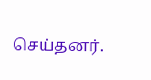செய்தனர்.